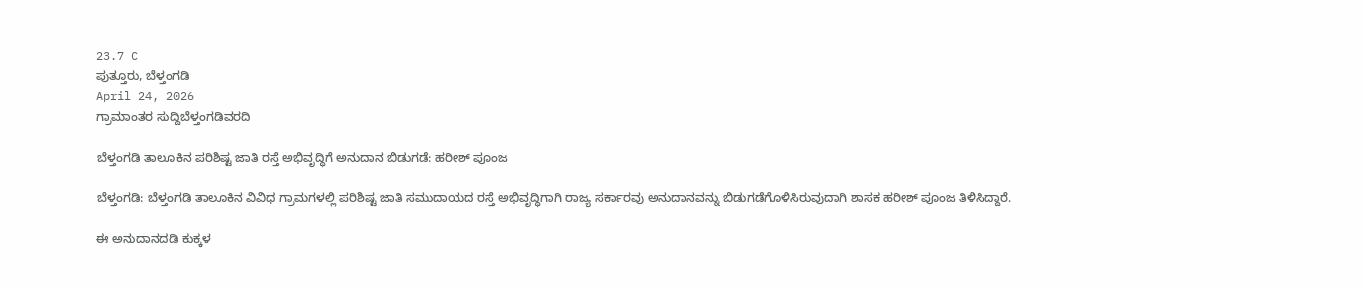23.7 C
ಪುತ್ತೂರು, ಬೆಳ್ತಂಗಡಿ
April 24, 2026
ಗ್ರಾಮಾಂತರ ಸುದ್ದಿಬೆಳ್ತಂಗಡಿವರದಿ

ಬೆಳ್ತಂಗಡಿ ತಾಲೂಕಿನ ಪರಿಶಿಷ್ಟ ಜಾತಿ ರಸ್ತೆ ಅಭಿವೃದ್ಧಿಗೆ ಅನುದಾನ ಬಿಡುಗಡೆ: ಹರೀಶ್ ಪೂಂಜ

ಬೆಳ್ತಂಗಡಿ: ಬೆಳ್ತಂಗಡಿ ತಾಲೂಕಿನ ವಿವಿಧ ಗ್ರಾಮಗಳಲ್ಲಿ ಪರಿಶಿಷ್ಟ ಜಾತಿ ಸಮುದಾಯದ ರಸ್ತೆ ಅಭಿವೃದ್ಧಿಗಾಗಿ ರಾಜ್ಯ ಸರ್ಕಾರವು ಅನುದಾನವನ್ನು ಬಿಡುಗಡೆಗೊಳಿಸಿರುವುದಾಗಿ ಶಾಸಕ ಹರೀಶ್ ಪೂಂಜ ತಿಳಿಸಿದ್ದಾರೆ.

ಈ ಅನುದಾನದಡಿ ಕುಕ್ಕಳ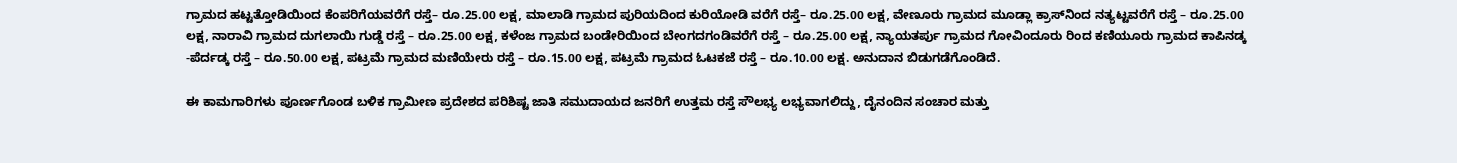ಗ್ರಾಮದ ಹಟ್ಟತ್ತೋಡಿಯಿಂದ ಕೆಂಪರಿಗೆಯವರೆಗೆ ರಸ್ತೆ– ರೂ.25.00 ಲಕ್ಷ, ಮಾಲಾಡಿ ಗ್ರಾಮದ ಪುರಿಯದಿಂದ ಕುರಿಯೋಡಿ ವರೆಗೆ ರಸ್ತೆ– ರೂ.25.00 ಲಕ್ಷ, ವೇಣೂರು ಗ್ರಾಮದ ಮೂಡ್ಲಾ ಕ್ರಾಸ್‌ನಿಂದ ನತ್ಯಟ್ಟವರೆಗೆ ರಸ್ತೆ – ರೂ.25.00 ಲಕ್ಷ, ನಾರಾವಿ ಗ್ರಾಮದ ದುಗಲಾಯಿ ಗುಡ್ಡೆ ರಸ್ತೆ – ರೂ.25.00 ಲಕ್ಷ, ಕಳೆಂಜ ಗ್ರಾಮದ ಬಂಡೇರಿಯಿಂದ ಬೇಂಗದಗಂಡಿವರೆಗೆ ರಸ್ತೆ – ರೂ.25.00 ಲಕ್ಷ, ನ್ಯಾಯತರ್ಪು ಗ್ರಾಮದ ಗೋವಿಂದೂರು ರಿಂದ ಕಣಿಯೂರು ಗ್ರಾಮದ ಕಾಪಿನಡ್ಕ -ಪೆರ್ದಡ್ಕ ರಸ್ತೆ – ರೂ.50.00 ಲಕ್ಷ, ಪಟ್ರಮೆ ಗ್ರಾಮದ ಮಣಿಯೇರು ರಸ್ತೆ – ರೂ.15.00 ಲಕ್ಷ, ಪಟ್ರಮೆ ಗ್ರಾಮದ ಓಟಕಜೆ ರಸ್ತೆ – ರೂ.10.00 ಲಕ್ಷ. ಅನುದಾನ ಬಿಡುಗಡೆಗೊಂಡಿದೆ.

ಈ ಕಾಮಗಾರಿಗಳು ಪೂರ್ಣಗೊಂಡ ಬಳಿಕ ಗ್ರಾಮೀಣ ಪ್ರದೇಶದ ಪರಿಶಿಷ್ಟ ಜಾತಿ ಸಮುದಾಯದ ಜನರಿಗೆ ಉತ್ತಮ ರಸ್ತೆ ಸೌಲಭ್ಯ ಲಭ್ಯವಾಗಲಿದ್ದು, ದೈನಂದಿನ ಸಂಚಾರ ಮತ್ತು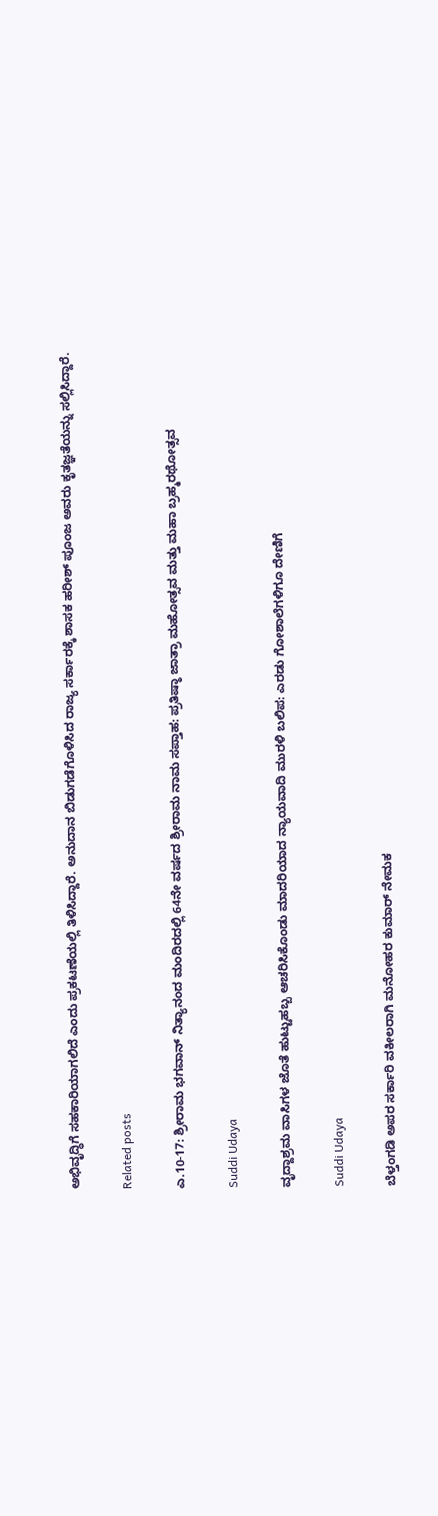ಅಭಿವೃದ್ಧಿಗೆ ಸಹಕಾರಿಯಾಗಲಿದೆ ಎಂದು ಪ್ರಕಟಣೆಯಲ್ಲಿ ತಿಳಿಸಿದ್ದಾರೆ. ಅನುದಾನ ಬಿಡುಗಡೆಗೊಳಿಸಿದ ರಾಜ್ಯ ಸರ್ಕಾರಕ್ಕೆ ಶಾಸಕ ಹರೀಶ್ ಪೂಂಜ ಅವರು ಕೃತಜ್ಞತೆಯನ್ನು ಸಲ್ಲಿಸಿದ್ದಾರೆ.

Related posts

ಎ.10-17: ಶ್ರೀರಾಮ ಭಗವಾನ್ ನಿತ್ಯಾನಂದ ಮಂದಿರದಲ್ಲಿ 64ನೇ ವರ್ಷದ ಶ್ರೀರಾಮ ನಾಮ ಸಪ್ತಾಹ: ಪ್ರತಿಷ್ಠಾ ಜಾತ್ರಾ ಮಹೋತ್ಸವ ಮತ್ತು ಮಹಾ ಬ್ರಹ್ಮರಥೋತ್ಸವ

Suddi Udaya

ವೃದ್ದಾಶ್ರಮ ವಾಸಿಗಳ ಜೊತೆ ಹುಟ್ಟುಹಬ್ಬ ಆಚರಿಸಿಕೊಂಡು ಮಾದರಿಯಾದ ನ್ಯಾಯವಾದಿ ಮುರಳಿ ಬಲಿಪ: ಎರಡು ಗೋಶಾಲೆಗಳಿಗೂ ದೇಣಿಗೆ

Suddi Udaya

ಬೆಳ್ತಂಗಡಿ ಅಪರ ಸರ್ಕಾರಿ ವಕೀಲರಾಗಿ ಮನೋಹರ ಕುಮಾರ್ ನೇಮಕ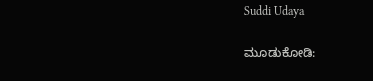Suddi Udaya

ಮೂಡುಕೋಡಿ: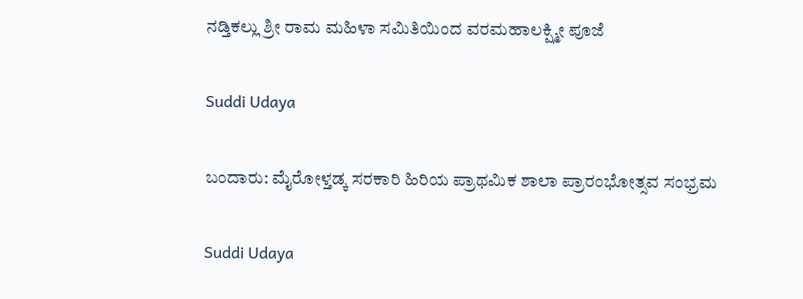ನಡ್ತಿಕಲ್ಲು ಶ್ರೀ ರಾಮ ಮಹಿಳಾ ಸಮಿತಿಯಿಂದ ವರಮಹಾಲಕ್ಷ್ಮೀ ಪೂಜೆ

Suddi Udaya

ಬಂದಾರು: ಮೈರೋಳ್ತಡ್ಕ ಸರಕಾರಿ ಹಿರಿಯ ಪ್ರಾಥಮಿಕ ಶಾಲಾ ಪ್ರಾರಂಭೋತ್ಸವ ಸಂಭ್ರಮ

Suddi Udaya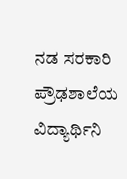ನಡ ಸರಕಾರಿ ಪ್ರೌಢಶಾಲೆಯ ವಿದ್ಯಾರ್ಥಿನಿ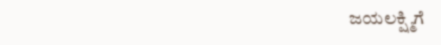ಜಯಲಕ್ಷ್ಮಿಗೆ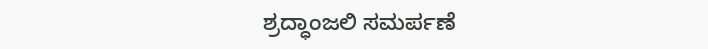ಶ್ರದ್ಧಾಂಜಲಿ ಸಮರ್ಪಣೆ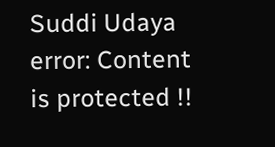Suddi Udaya
error: Content is protected !!